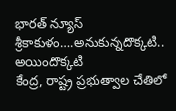భారత్ న్యూస్ శ్రీకాకుళం….అనుకున్నదొక్కటి.. అయిందొక్కటి
కేంద్ర, రాష్ట్ర ప్రభుత్వాల చేతిలో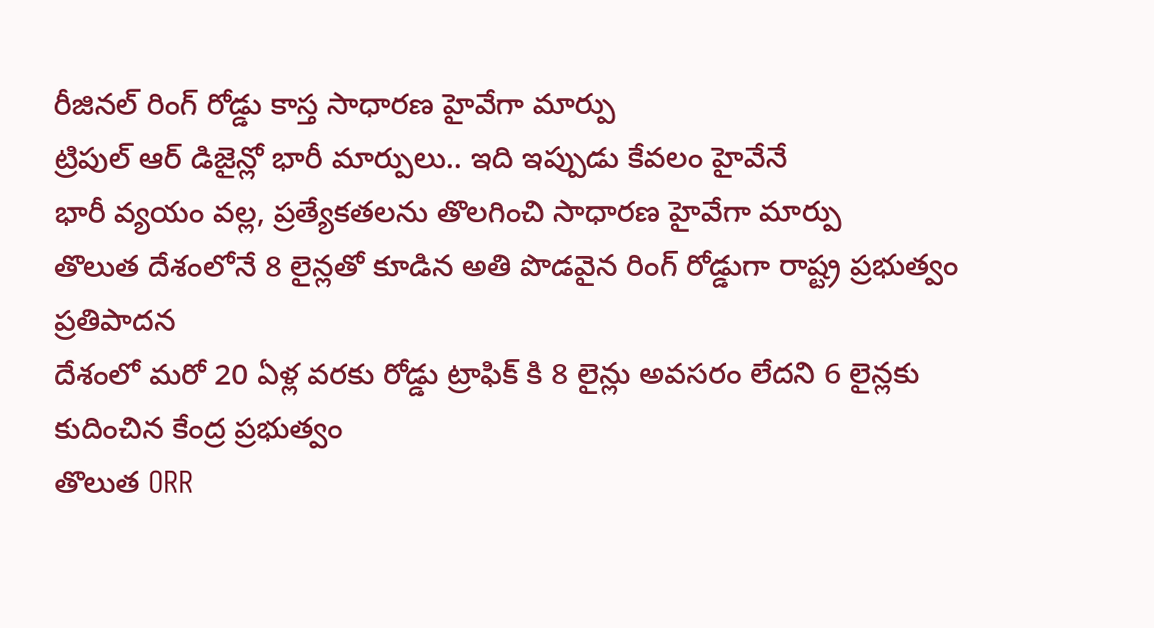రీజినల్ రింగ్ రోడ్డు కాస్త సాధారణ హైవేగా మార్పు
ట్రిపుల్ ఆర్ డిజైన్లో భారీ మార్పులు.. ఇది ఇప్పుడు కేవలం హైవేనే
భారీ వ్యయం వల్ల, ప్రత్యేకతలను తొలగించి సాధారణ హైవేగా మార్పు
తొలుత దేశంలోనే 8 లైన్లతో కూడిన అతి పొడవైన రింగ్ రోడ్డుగా రాష్ట్ర ప్రభుత్వం ప్రతిపాదన
దేశంలో మరో 20 ఏళ్ల వరకు రోడ్డు ట్రాఫిక్ కి 8 లైన్లు అవసరం లేదని 6 లైన్లకు కుదించిన కేంద్ర ప్రభుత్వం
తొలుత ORR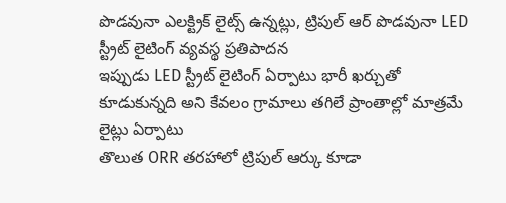పొడవునా ఎలక్ట్రిక్ లైట్స్ ఉన్నట్లు, ట్రిపుల్ ఆర్ పొడవునా LED స్ట్రీట్ లైటింగ్ వ్యవస్థ ప్రతిపాదన
ఇప్పుడు LED స్ట్రీట్ లైటింగ్ ఏర్పాటు భారీ ఖర్చుతో కూడుకున్నది అని కేవలం గ్రామాలు తగిలే ప్రాంతాల్లో మాత్రమే లైట్లు ఏర్పాటు
తొలుత ORR తరహాలో ట్రిపుల్ ఆర్కు కూడా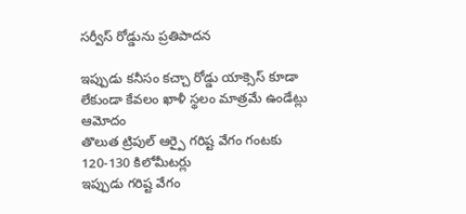సర్వీస్ రోడ్డును ప్రతిపాదన

ఇప్పుడు కనీసం కచ్చా రోడ్డు యాక్సెస్ కూడా లేకుండా కేవలం ఖాళీ స్థలం మాత్రమే ఉండేట్లు ఆమోదం
తొలుత ట్రిపుల్ ఆర్పై గరిష్ట వేగం గంటకు 120-130 కిలోమీటర్లు
ఇప్పుడు గరిష్ట వేగం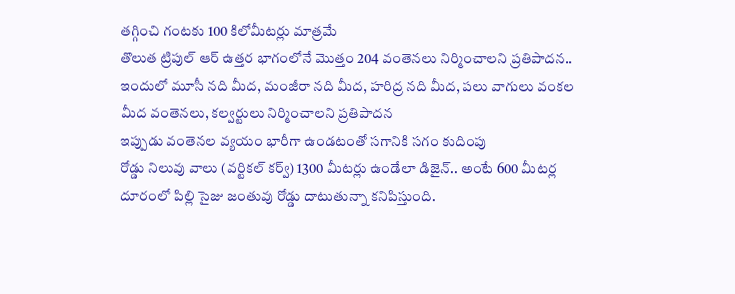తగ్గించి గంటకు 100 కిలోమీటర్లు మాత్రమే
తొలుత ట్రిపుల్ ఆర్ ఉత్తర భాగంలోనే మొత్తం 204 వంతెనలు నిర్మించాలని ప్రతిపాదన.. ఇందులో మూసీ నది మీద, మంజీరా నది మీద, హరిద్ర నది మీద, పలు వాగులు వంకల మీద వంతెనలు, కల్వర్టులు నిర్మించాలని ప్రతిపాదన
ఇప్పుడు వంతెనల వ్యయం భారీగా ఉండటంతో సగానికి సగం కుదింపు
రోడ్డు నిలువు వాలు (వర్టికల్ కర్వ్) 1300 మీటర్లు ఉండేలా డిజైన్.. అంటే 600 మీటర్ల దూరంలో పిల్లి సైజు జంతువు రోడ్డు దాటుతున్నా కనిపిస్తుంది.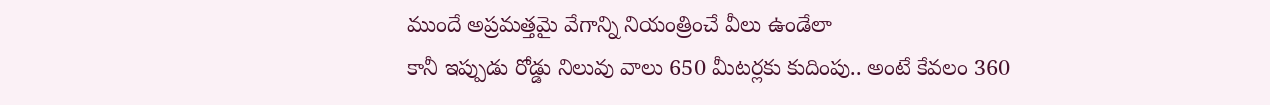ముందే అప్రమత్తమై వేగాన్ని నియంత్రించే వీలు ఉండేలా
కానీ ఇప్పుడు రోడ్డు నిలువు వాలు 650 మీటర్లకు కుదింపు.. అంటే కేవలం 360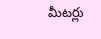మీటర్లు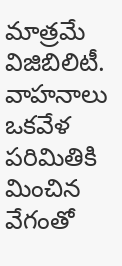మాత్రమే విజిబిలిటీ. వాహనాలు ఒకవేళ పరిమితికి మించిన వేగంతో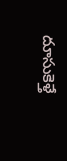దూసుకెళ్తే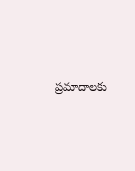ప్రమాదాలకు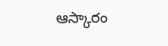ఆస్కారం